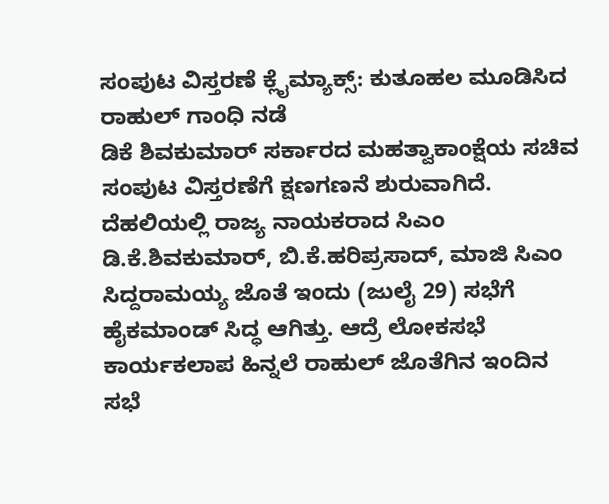ಸಂಪುಟ ವಿಸ್ತರಣೆ ಕ್ಲೈಮ್ಯಾಕ್ಸ್: ಕುತೂಹಲ ಮೂಡಿಸಿದ ರಾಹುಲ್ ಗಾಂಧಿ ನಡೆ
ಡಿಕೆ ಶಿವಕುಮಾರ್ ಸರ್ಕಾರದ ಮಹತ್ವಾಕಾಂಕ್ಷೆಯ ಸಚಿವ ಸಂಪುಟ ವಿಸ್ತರಣೆಗೆ ಕ್ಷಣಗಣನೆ ಶುರುವಾಗಿದೆ. ದೆಹಲಿಯಲ್ಲಿ ರಾಜ್ಯ ನಾಯಕರಾದ ಸಿಎಂ ಡಿ.ಕೆ.ಶಿವಕುಮಾರ್, ಬಿ.ಕೆ.ಹರಿಪ್ರಸಾದ್, ಮಾಜಿ ಸಿಎಂ ಸಿದ್ದರಾಮಯ್ಯ ಜೊತೆ ಇಂದು (ಜುಲೈ 29) ಸಭೆಗೆ ಹೈಕಮಾಂಡ್ ಸಿದ್ಧ ಆಗಿತ್ತು. ಆದ್ರೆ ಲೋಕಸಭೆ ಕಾರ್ಯಕಲಾಪ ಹಿನ್ನಲೆ ರಾಹುಲ್ ಜೊತೆಗಿನ ಇಂದಿನ ಸಭೆ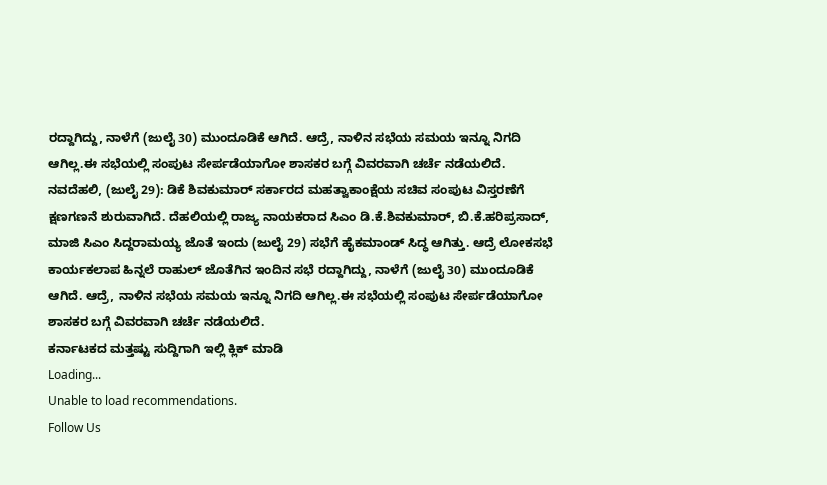ರದ್ದಾಗಿದ್ದು, ನಾಳೆಗೆ (ಜುಲೈ 30) ಮುಂದೂಡಿಕೆ ಆಗಿದೆ. ಆದ್ರೆ, ನಾಳಿನ ಸಭೆಯ ಸಮಯ ಇನ್ನೂ ನಿಗದಿ ಆಗಿಲ್ಲ.ಈ ಸಭೆಯಲ್ಲಿ ಸಂಪುಟ ಸೇರ್ಪಡೆಯಾಗೋ ಶಾಸಕರ ಬಗ್ಗೆ ವಿವರವಾಗಿ ಚರ್ಚೆ ನಡೆಯಲಿದೆ.
ನವದೆಹಲಿ, (ಜುಲೈ 29): ಡಿಕೆ ಶಿವಕುಮಾರ್ ಸರ್ಕಾರದ ಮಹತ್ವಾಕಾಂಕ್ಷೆಯ ಸಚಿವ ಸಂಪುಟ ವಿಸ್ತರಣೆಗೆ ಕ್ಷಣಗಣನೆ ಶುರುವಾಗಿದೆ. ದೆಹಲಿಯಲ್ಲಿ ರಾಜ್ಯ ನಾಯಕರಾದ ಸಿಎಂ ಡಿ.ಕೆ.ಶಿವಕುಮಾರ್, ಬಿ.ಕೆ.ಹರಿಪ್ರಸಾದ್, ಮಾಜಿ ಸಿಎಂ ಸಿದ್ದರಾಮಯ್ಯ ಜೊತೆ ಇಂದು (ಜುಲೈ 29) ಸಭೆಗೆ ಹೈಕಮಾಂಡ್ ಸಿದ್ಧ ಆಗಿತ್ತು. ಆದ್ರೆ ಲೋಕಸಭೆ ಕಾರ್ಯಕಲಾಪ ಹಿನ್ನಲೆ ರಾಹುಲ್ ಜೊತೆಗಿನ ಇಂದಿನ ಸಭೆ ರದ್ದಾಗಿದ್ದು, ನಾಳೆಗೆ (ಜುಲೈ 30) ಮುಂದೂಡಿಕೆ ಆಗಿದೆ. ಆದ್ರೆ, ನಾಳಿನ ಸಭೆಯ ಸಮಯ ಇನ್ನೂ ನಿಗದಿ ಆಗಿಲ್ಲ.ಈ ಸಭೆಯಲ್ಲಿ ಸಂಪುಟ ಸೇರ್ಪಡೆಯಾಗೋ ಶಾಸಕರ ಬಗ್ಗೆ ವಿವರವಾಗಿ ಚರ್ಚೆ ನಡೆಯಲಿದೆ.
ಕರ್ನಾಟಕದ ಮತ್ತಷ್ಟು ಸುದ್ದಿಗಾಗಿ ಇಲ್ಲಿ ಕ್ಲಿಕ್ ಮಾಡಿ
Loading...
Unable to load recommendations.
Follow Us